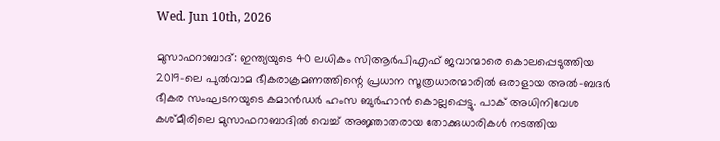Wed. Jun 10th, 2026

മുസാഫറാബാദ്: ഇന്ത്യയുടെ 40 ലധികം സിആർപിഎഫ് ജവാന്മാരെ കൊലപ്പെടുത്തിയ 2019-ലെ പുൽവാമ ഭീകരാക്രമണത്തിന്റെ പ്രധാന സൂത്രധാരന്മാരിൽ ഒരാളായ അൽ-ബദർ ഭീകര സംഘടനയുടെ കമാൻഡർ ഹംസ ബുർഹാൻ കൊല്ലപ്പെട്ടു. പാക് അധിനിവേശ കശ്മീരിലെ മുസാഫറാബാദിൽ വെച്ച് അജ്ഞാതരായ തോക്കുധാരികൾ നടത്തിയ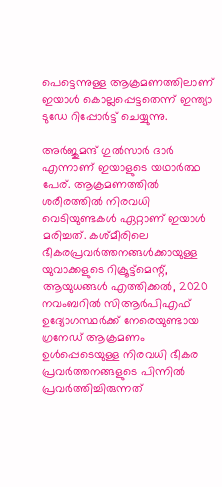പെട്ടെന്നുള്ള ആക്രമണത്തിലാണ് ഇയാൾ കൊല്ലപ്പെട്ടതെന്ന് ഇന്ത്യാ ടുഡേ റിപ്പോർട്ട് ചെയ്യുന്നു.

അർജുമന്ദ് ഗുൽസാർ ദാർ എന്നാണ് ഇയാളുടെ യഥാർത്ഥ പേര്. ആക്രമണത്തിൽ ശരീരത്തിൽ നിരവധി വെടിയുണ്ടകൾ ഏറ്റാണ് ഇയാൾ മരിച്ചത്. കശ്മീരിലെ ഭീകരപ്രവർത്തനങ്ങൾക്കായുള്ള യുവാക്കളുടെ റിക്രൂട്ട്‌മെന്റ്, ആയുധങ്ങൾ എത്തിക്കൽ, 2020 നവംബറിൽ സിആർപിഎഫ് ഉദ്യോഗസ്ഥർക്ക് നേരെയുണ്ടായ ഗ്രനേഡ് ആക്രമണം ഉൾപ്പെടെയുള്ള നിരവധി ഭീകര പ്രവർത്തനങ്ങളുടെ പിന്നിൽ പ്രവർത്തിച്ചിരുന്നത്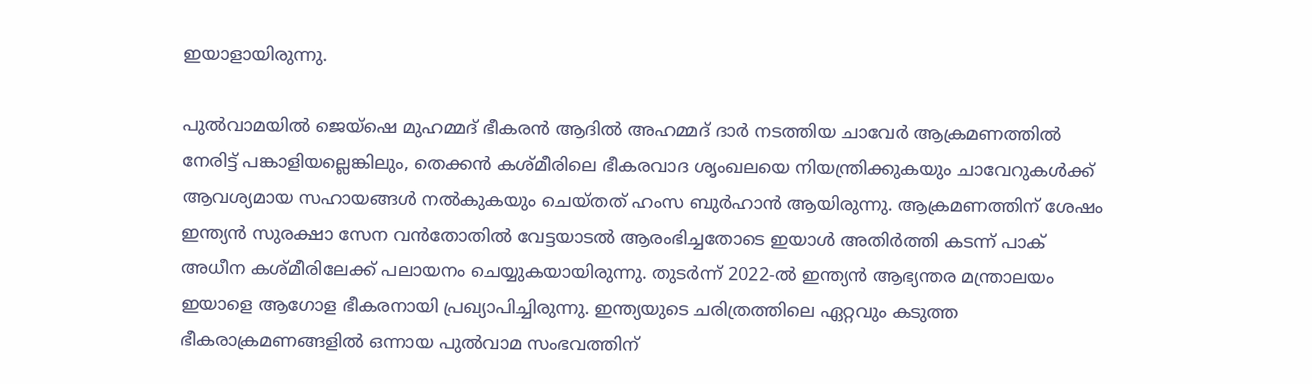ഇയാളായിരുന്നു.

പുൽവാമയിൽ ജെയ്‌ഷെ മുഹമ്മദ് ഭീകരൻ ആദിൽ അഹമ്മദ് ദാർ നടത്തിയ ചാവേർ ആക്രമണത്തിൽ നേരിട്ട് പങ്കാളിയല്ലെങ്കിലും, തെക്കൻ കശ്മീരിലെ ഭീകരവാദ ശൃംഖലയെ നിയന്ത്രിക്കുകയും ചാവേറുകൾക്ക് ആവശ്യമായ സഹായങ്ങൾ നൽകുകയും ചെയ്തത് ഹംസ ബുർഹാൻ ആയിരുന്നു. ആക്രമണത്തിന് ശേഷം ഇന്ത്യൻ സുരക്ഷാ സേന വൻതോതിൽ വേട്ടയാടൽ ആരംഭിച്ചതോടെ ഇയാൾ അതിർത്തി കടന്ന് പാക് അധീന കശ്മീരിലേക്ക് പലായനം ചെയ്യുകയായിരുന്നു. തുടര്‍ന്ന് 2022-ൽ ഇന്ത്യൻ ആഭ്യന്തര മന്ത്രാലയം ഇയാളെ ആഗോള ഭീകരനായി പ്രഖ്യാപിച്ചിരുന്നു. ഇന്ത്യയുടെ ചരിത്രത്തിലെ ഏറ്റവും കടുത്ത ഭീകരാക്രമണങ്ങളിൽ ഒന്നായ പുൽവാമ സംഭവത്തിന്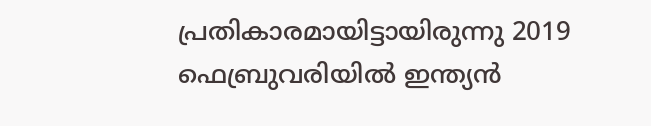പ്രതികാരമായിട്ടായിരുന്നു 2019 ഫെബ്രുവരിയിൽ ഇന്ത്യൻ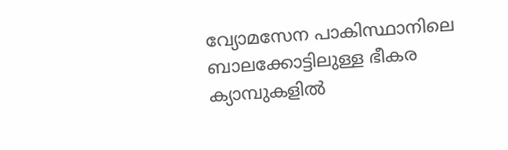വ്യോമസേന പാകിസ്ഥാനിലെ ബാലക്കോട്ടിലുള്ള ഭീകര ക്യാമ്പുകളിൽ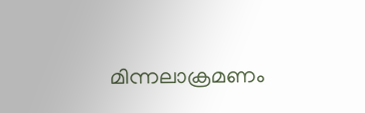മിന്നലാക്രമണം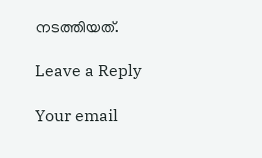നടത്തിയത്.

Leave a Reply

Your email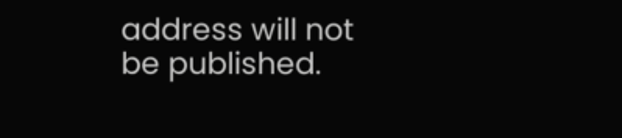address will not be published.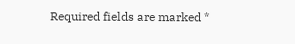Required fields are marked *